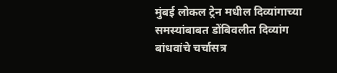मुंबई लोकल ट्रेन मधील दिव्यांगाच्या समस्यांबाबत डोंबिवलीत दिव्यांग बांधवांचे चर्चासत्र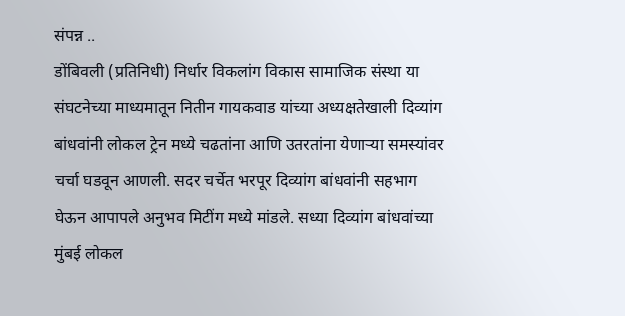संपन्न ..
डोंबिवली (प्रतिनिधी) निर्धार विकलांग विकास सामाजिक संस्था या संघटनेच्या माध्यमातून नितीन गायकवाड यांच्या अध्यक्षतेखाली दिव्यांग बांधवांनी लोकल ट्रेन मध्ये चढतांना आणि उतरतांना येणाऱ्या समस्यांवर चर्चा घडवून आणली. सदर चर्चेत भरपूर दिव्यांग बांधवांनी सहभाग घेऊन आपापले अनुभव मिटींग मध्ये मांडले. सध्या दिव्यांग बांधवांच्या मुंबई लोकल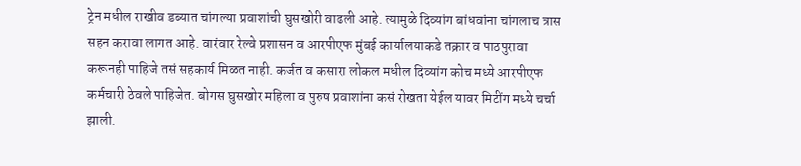ट्रेन मधील राखीव डब्यात चांगल्या प्रवाशांची घुसखोरी वाढली आहे. त्यामुळे दिव्यांग बांधवांना चांगलाच त्रास सहन करावा लागत आहे. वारंवार रेल्वे प्रशासन व आरपीएफ मुंबई कार्यालयाकडे तक्रार व पाठपुरावा करूनही पाहिजे तसं सहकार्य मिळत नाही. कर्जत व कसारा लोकल मधील दिव्यांग कोच मध्ये आरपीएफ कर्मचारी ठेवले पाहिजेत. बोगस घुसखोर महिला व पुरुष प्रवाशांना कसं रोखता येईल यावर मिटींग मध्ये चर्चा झाली.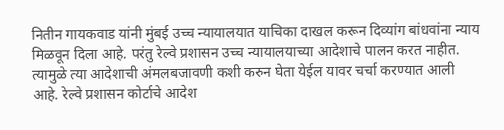नितीन गायकवाड यांनी मुंबई उच्च न्यायालयात याचिका दाखल करून दिव्यांग बांधवांना न्याय मिळवून दिला आहे. परंतु रेल्वे प्रशासन उच्च न्यायालयाच्या आदेशाचे पालन करत नाहीत. त्यामुळे त्या आदेशाची अंमलबजावणी कशी करुन घेता येईल यावर चर्चा करण्यात आली आहे. रेल्वे प्रशासन कोर्टाचे आदेश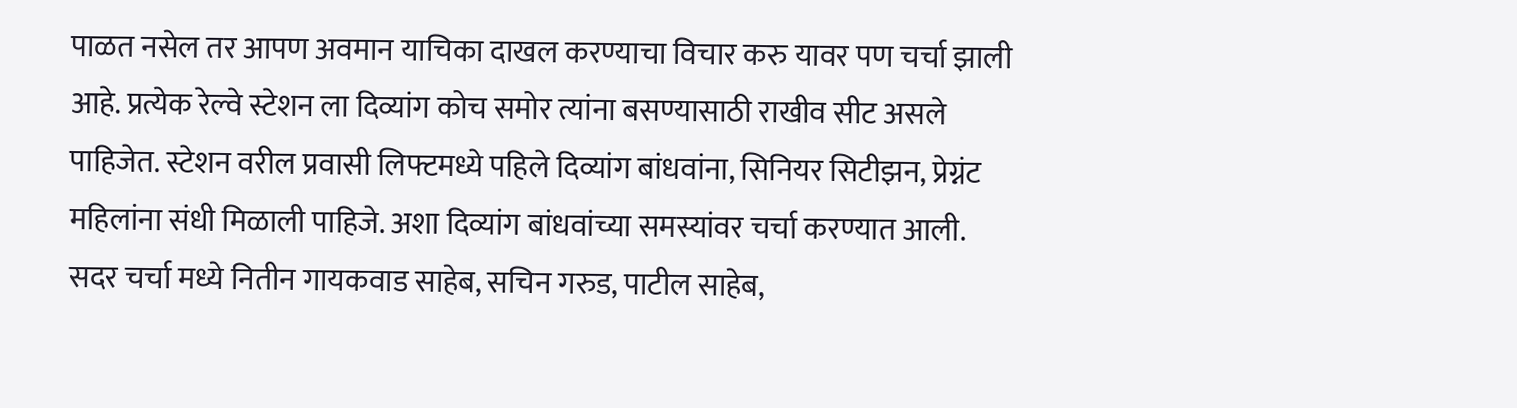पाळत नसेल तर आपण अवमान याचिका दाखल करण्याचा विचार करु यावर पण चर्चा झाली आहे. प्रत्येक रेल्वे स्टेशन ला दिव्यांग कोच समोर त्यांना बसण्यासाठी राखीव सीट असले पाहिजेत. स्टेशन वरील प्रवासी लिफ्टमध्ये पहिले दिव्यांग बांधवांना, सिनियर सिटीझन, प्रेग्नंट महिलांना संधी मिळाली पाहिजे. अशा दिव्यांग बांधवांच्या समस्यांवर चर्चा करण्यात आली. सदर चर्चा मध्ये नितीन गायकवाड साहेब, सचिन गरुड, पाटील साहेब,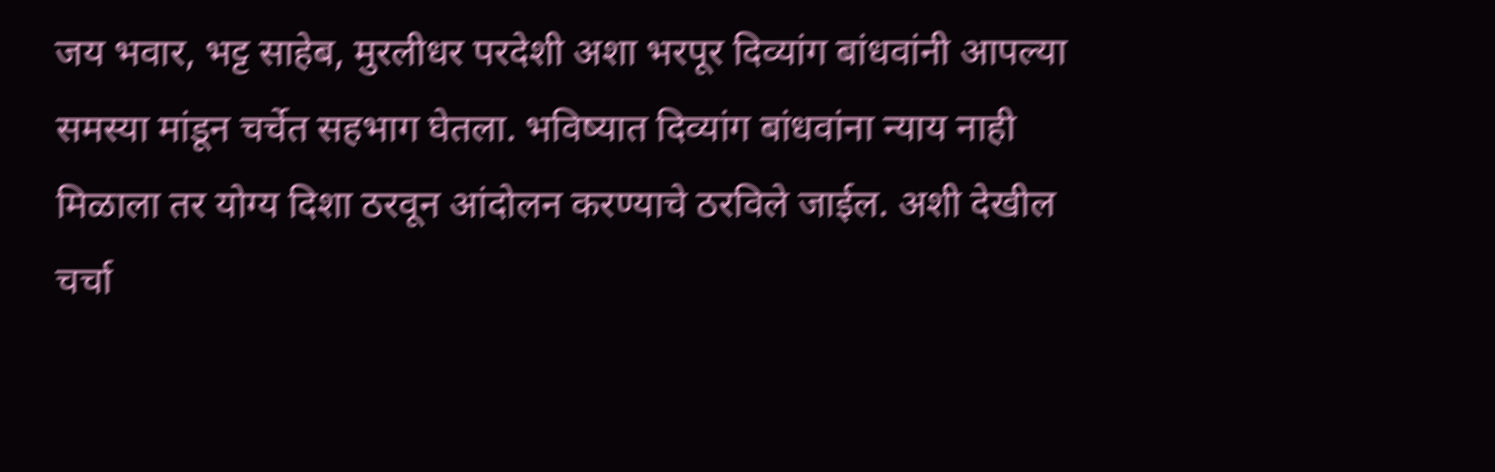जय भवार, भट्ट साहेब, मुरलीधर परदेशी अशा भरपूर दिव्यांग बांधवांनी आपल्या समस्या मांडून चर्चेत सहभाग घेतला. भविष्यात दिव्यांग बांधवांना न्याय नाही मिळाला तर योग्य दिशा ठरवून आंदोलन करण्याचे ठरविले जाईल. अशी देखील चर्चा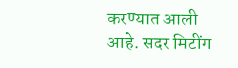करण्यात आली आहे. सदर मिटींग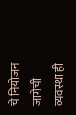चे नियोजन जागेची व्यवस्था ही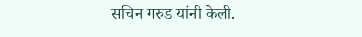सचिन गरुड यांनी केली.